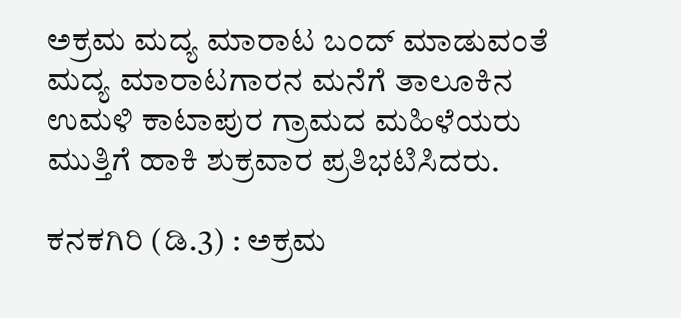ಅಕ್ರಮ ಮದ್ಯ ಮಾರಾಟ ಬಂದ್‌ ಮಾಡುವಂತೆ ಮದ್ಯ ಮಾರಾಟಗಾರನ ಮನೆಗೆ ತಾಲೂಕಿನ ಉಮಳಿ ಕಾಟಾಪುರ ಗ್ರಾಮದ ಮಹಿಳೆಯರು ಮುತ್ತಿಗೆ ಹಾಕಿ ಶುಕ್ರವಾರ ಪ್ರತಿಭಟಿಸಿದರು.

ಕನಕಗಿರಿ (ಡಿ.3) : ಅಕ್ರಮ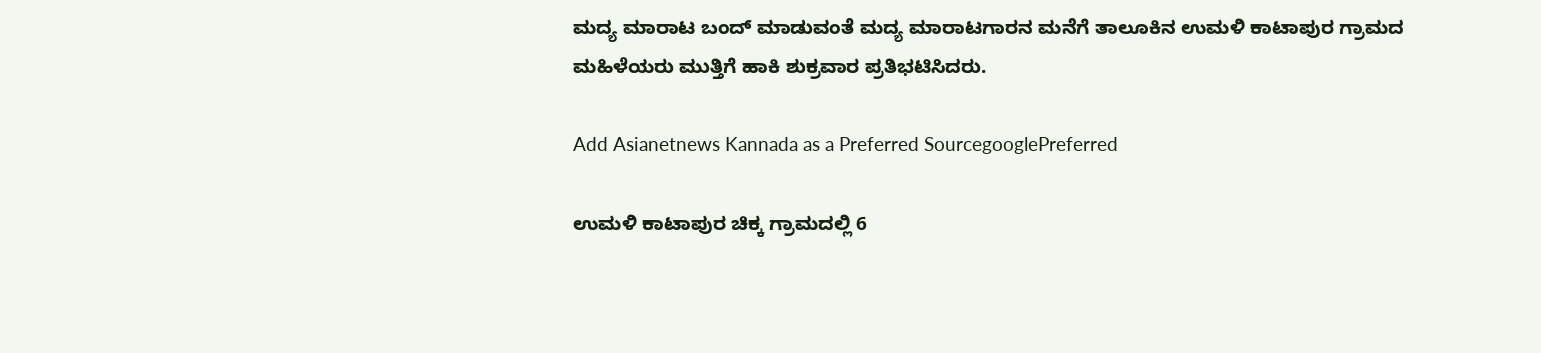ಮದ್ಯ ಮಾರಾಟ ಬಂದ್‌ ಮಾಡುವಂತೆ ಮದ್ಯ ಮಾರಾಟಗಾರನ ಮನೆಗೆ ತಾಲೂಕಿನ ಉಮಳಿ ಕಾಟಾಪುರ ಗ್ರಾಮದ ಮಹಿಳೆಯರು ಮುತ್ತಿಗೆ ಹಾಕಿ ಶುಕ್ರವಾರ ಪ್ರತಿಭಟಿಸಿದರು.

Add Asianetnews Kannada as a Preferred SourcegooglePreferred

ಉಮಳಿ ಕಾಟಾಪುರ ಚಿಕ್ಕ ಗ್ರಾಮದಲ್ಲಿ 6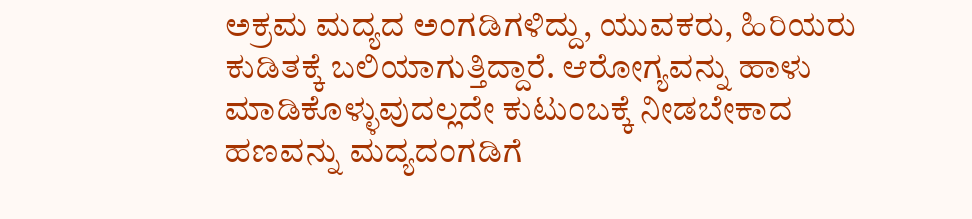ಅಕ್ರಮ ಮದ್ಯದ ಅಂಗಡಿಗಳಿದ್ದು, ಯುವಕರು, ಹಿರಿಯರು ಕುಡಿತಕ್ಕೆ ಬಲಿಯಾಗುತ್ತಿದ್ದಾರೆ. ಆರೋಗ್ಯವನ್ನು ಹಾಳು ಮಾಡಿಕೊಳ್ಳುವುದಲ್ಲದೇ ಕುಟುಂಬಕ್ಕೆ ನೀಡಬೇಕಾದ ಹಣವನ್ನು ಮದ್ಯದಂಗಡಿಗೆ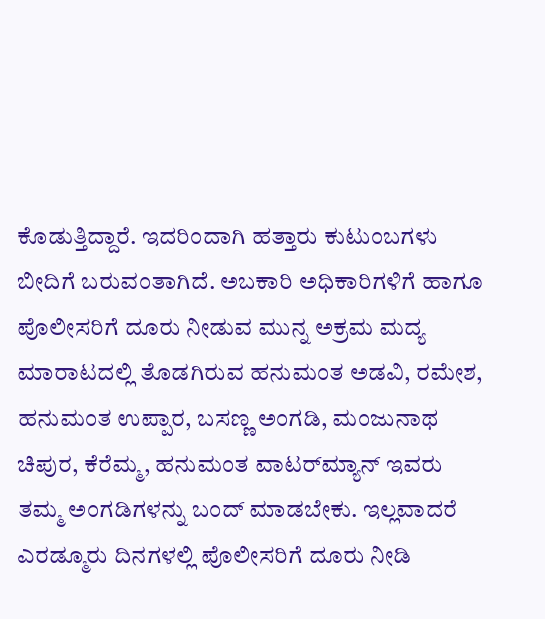ಕೊಡುತ್ತಿದ್ದಾರೆ. ಇದರಿಂದಾಗಿ ಹತ್ತಾರು ಕುಟುಂಬಗಳು ಬೀದಿಗೆ ಬರುವಂತಾಗಿದೆ. ಅಬಕಾರಿ ಅಧಿಕಾರಿಗಳಿಗೆ ಹಾಗೂ ಪೊಲೀಸರಿಗೆ ದೂರು ನೀಡುವ ಮುನ್ನ ಅಕ್ರಮ ಮದ್ಯ ಮಾರಾಟದಲ್ಲಿ ತೊಡಗಿರುವ ಹನುಮಂತ ಅಡವಿ, ರಮೇಶ, ಹನುಮಂತ ಉಪ್ಪಾರ, ಬಸಣ್ಣ ಅಂಗಡಿ, ಮಂಜುನಾಥ ಚಿಪುರ, ಕೆರೆಮ್ಮ, ಹನುಮಂತ ವಾಟರ್‌ಮ್ಯಾನ್‌ ಇವರು ತಮ್ಮ ಅಂಗಡಿಗಳನ್ನು ಬಂದ್‌ ಮಾಡಬೇಕು. ಇಲ್ಲವಾದರೆ ಎರಡ್ಮೂರು ದಿನಗಳಲ್ಲಿ ಪೊಲೀಸರಿಗೆ ದೂರು ನೀಡಿ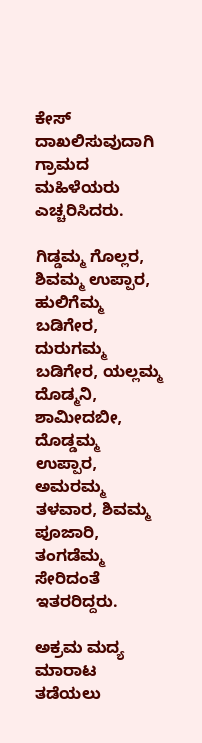ಕೇಸ್‌ ದಾಖಲಿಸುವುದಾಗಿ ಗ್ರಾಮದ ಮಹಿಳೆಯರು ಎಚ್ಚರಿಸಿದರು.

ಗಿಡ್ಡಮ್ಮ ಗೊಲ್ಲರ, ಶಿವಮ್ಮ ಉಪ್ಪಾರ, ಹುಲಿಗೆಮ್ಮ ಬಡಿಗೇರ, ದುರುಗಮ್ಮ ಬಡಿಗೇರ, ಯಲ್ಲಮ್ಮ ದೊಡ್ಮನಿ, ಶಾಮೀದಬೀ, ದೊಡ್ಡಮ್ಮ ಉಪ್ಪಾರ, ಅಮರಮ್ಮ ತಳವಾರ, ಶಿವಮ್ಮ ಪೂಜಾರಿ, ತಂಗಡೆಮ್ಮ ಸೇರಿದಂತೆ ಇತರರಿದ್ದರು.

ಅಕ್ರಮ ಮದ್ಯ ಮಾರಾಟ ತಡೆಯಲು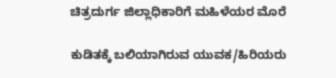ಚಿತ್ರದುರ್ಗ ಜಿಲ್ಲಾಧಿಕಾರಿಗೆ ಮಹಿಳೆಯರ ಮೊರೆ

ಕುಡಿತಕ್ಕೆ ಬಲಿಯಾಗಿರುವ ಯುವಕ/ಹಿರಿಯರು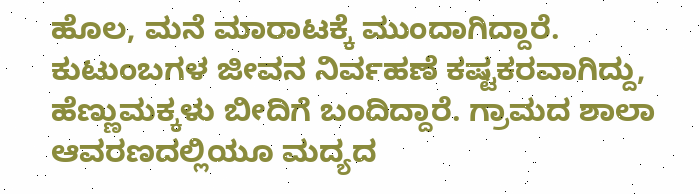ಹೊಲ, ಮನೆ ಮಾರಾಟಕ್ಕೆ ಮುಂದಾಗಿದ್ದಾರೆ. ಕುಟುಂಬಗಳ ಜೀವನ ನಿರ್ವಹಣೆ ಕಷ್ಟಕರವಾಗಿದ್ದು, ಹೆಣ್ಣುಮಕ್ಕಳು ಬೀದಿಗೆ ಬಂದಿದ್ದಾರೆ. ಗ್ರಾಮದ ಶಾಲಾ ಆವರಣದಲ್ಲಿಯೂ ಮದ್ಯದ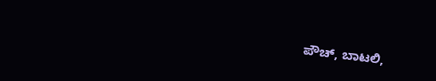ಪೌಚ್‌, ಬಾಟಲಿ,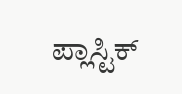ಪ್ಲಾಸ್ಟಿಕ್‌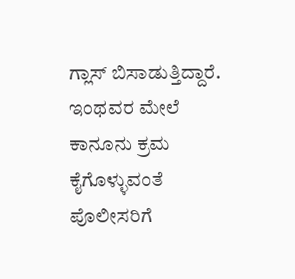ಗ್ಲಾಸ್‌ ಬಿಸಾಡುತ್ತಿದ್ದಾರೆ. ಇಂಥವರ ಮೇಲೆ ಕಾನೂನು ಕ್ರಮ ಕೈಗೊಳ್ಳುವಂತೆ ಪೊಲೀಸರಿಗೆ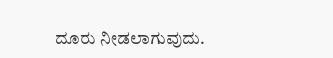ದೂರು ನೀಡಲಾಗುವುದು.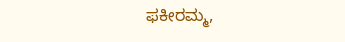ಫಕೀರಮ್ಮ,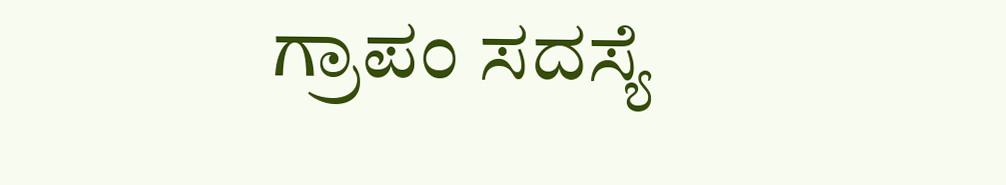ಗ್ರಾಪಂ ಸದಸ್ಯೆ